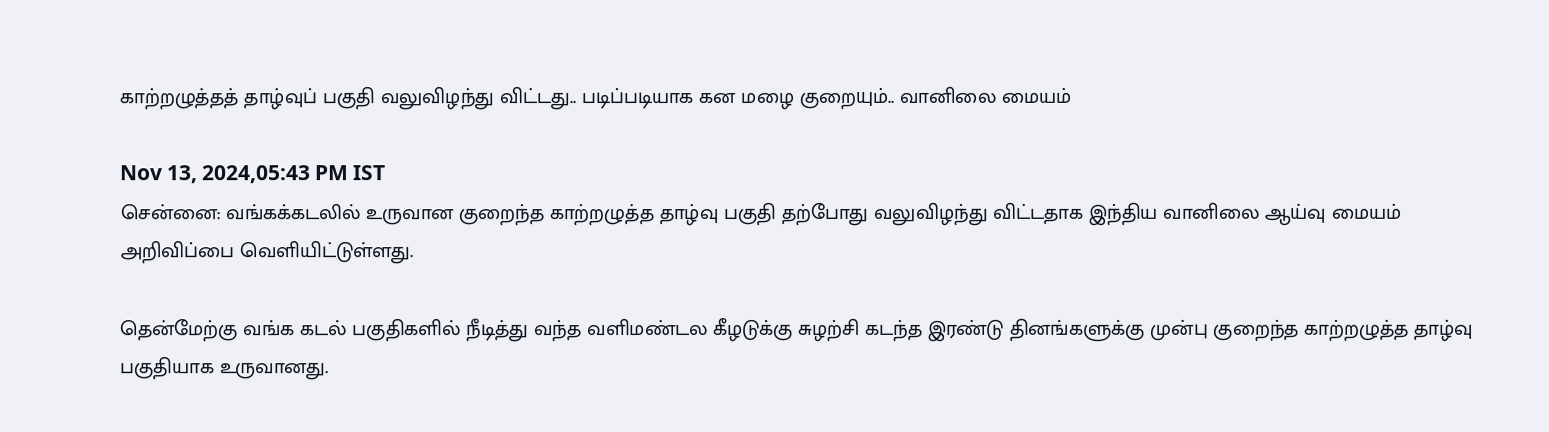காற்றழுத்தத் தாழ்வுப் பகுதி வலுவிழந்து விட்டது.. படிப்படியாக கன மழை குறையும்.. வானிலை மையம்

Nov 13, 2024,05:43 PM IST
சென்னை: வங்கக்கடலில் உருவான குறைந்த காற்றழுத்த தாழ்வு பகுதி தற்போது வலுவிழந்து விட்டதாக இந்திய வானிலை ஆய்வு மையம் அறிவிப்பை வெளியிட்டுள்ளது.

தென்மேற்கு வங்க கடல் பகுதிகளில் நீடித்து வந்த வளிமண்டல கீழடுக்கு சுழற்சி கடந்த இரண்டு தினங்களுக்கு முன்பு குறைந்த காற்றழுத்த தாழ்வு பகுதியாக உருவானது.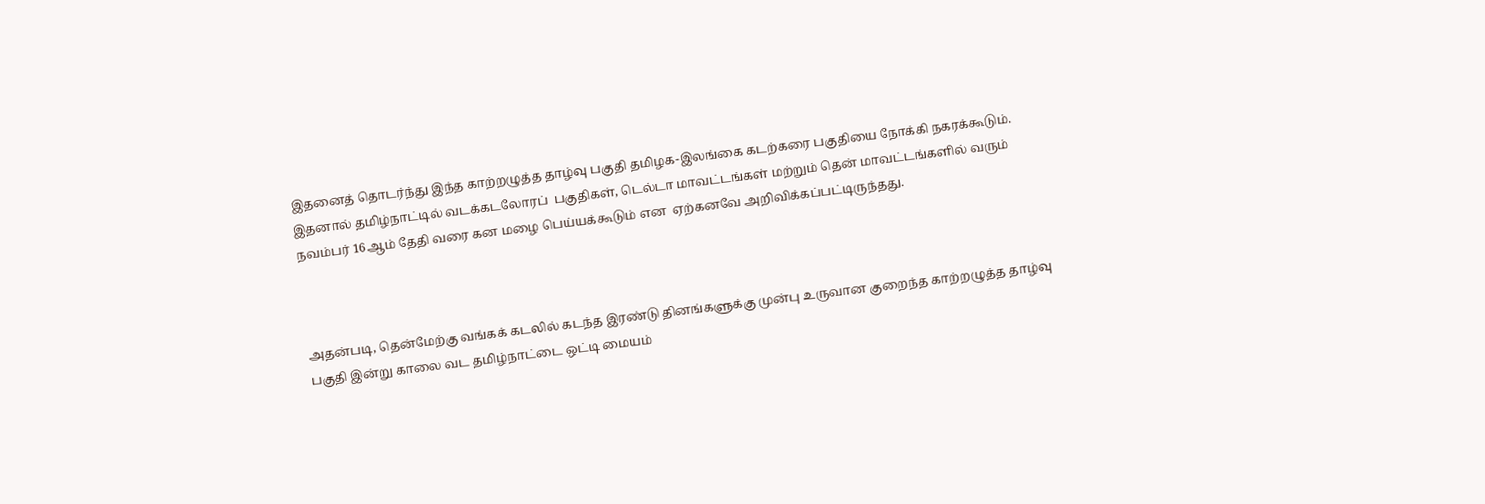இதனைத் தொடர்ந்து இந்த காற்றழுத்த தாழ்வு பகுதி தமிழக-இலங்கை கடற்கரை பகுதியை நோக்கி நகரக்கூடும். இதனால் தமிழ்நாட்டில் வடக்கடலோரப்  பகுதிகள், டெல்டா மாவட்டங்கள் மற்றும் தென் மாவட்டங்களில் வரும்  நவம்பர் 16ஆம் தேதி வரை கன மழை பெய்யக்கூடும் என  ஏற்கனவே அறிவிக்கப்பட்டிருந்தது.



அதன்படி, தென்மேற்கு வங்கக் கடலில் கடந்த இரண்டு தினங்களுக்கு முன்பு உருவான குறைந்த காற்றழுத்த தாழ்வு பகுதி இன்று காலை வட தமிழ்நாட்டை ஒட்டி மையம்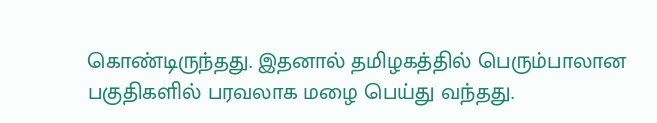கொண்டிருந்தது. இதனால் தமிழகத்தில் பெரும்பாலான பகுதிகளில் பரவலாக மழை பெய்து வந்தது.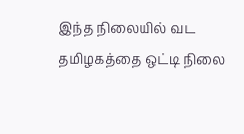இந்த நிலையில் வட தமிழகத்தை ஒட்டி நிலை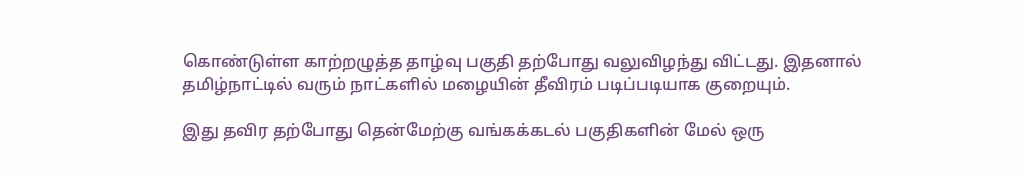கொண்டுள்ள காற்றழுத்த தாழ்வு பகுதி தற்போது வலுவிழந்து விட்டது. இதனால் தமிழ்நாட்டில் வரும் நாட்களில் மழையின் தீவிரம் படிப்படியாக குறையும்.

இது தவிர தற்போது தென்மேற்கு வங்கக்கடல் பகுதிகளின் மேல் ஒரு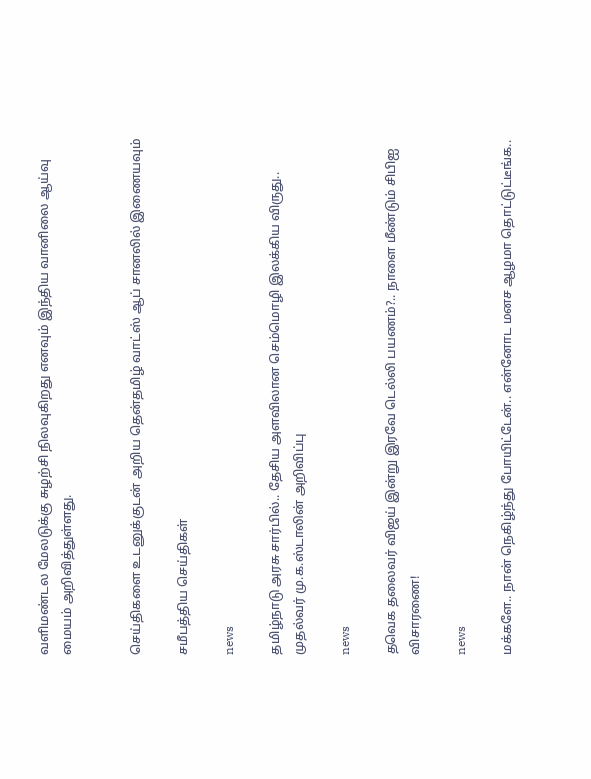வளிமண்டல மேலடுக்கு சுழற்சி நிலவுகிறது எனவும் இந்திய வானிலை ஆய்வு மையம் அறிவித்துள்ளது.


செய்திகளை உடனுக்குடன் அறிய தென்தமிழ் வாட்ஸ் ஆப் சானலில் இணையவும்

சமீபத்திய செய்திகள்

news

தமிழ்நாடு அரசு சார்பில்.. தேசிய அளவிலான செம்மொழி இலக்கிய விருது.. முதல்வர் மு.க.ஸ்டாலின் அறிவிப்பு

news

தவெக தலைவர் விஜய் இன்று இரவே டெல்லி பயணம்?.. நாளை மீண்டும் சிபிஐ விசாரணை!

news

மக்களே.. நான் நெகிழ்ந்து போயிட்டேன்.. என்னோட மனச ஆழமா தொட்டுட்டீங்க..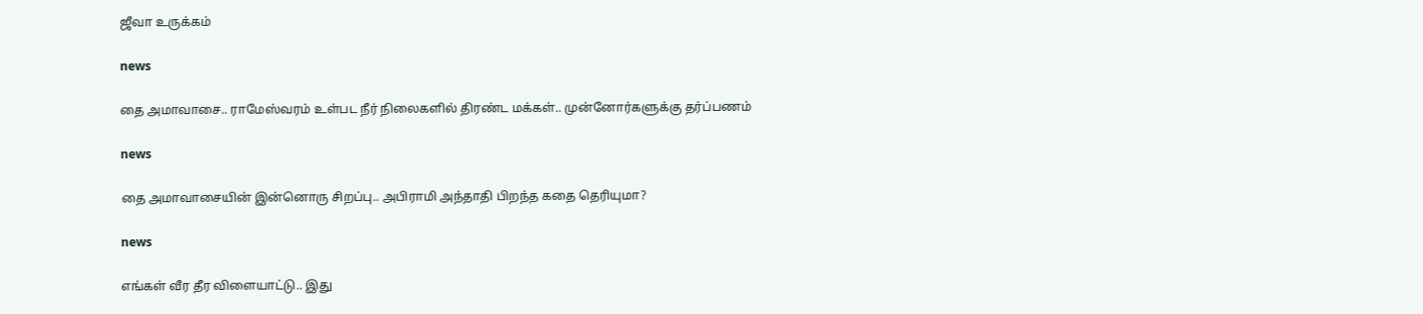ஜீவா உருக்கம்

news

தை அமாவாசை.. ராமேஸ்வரம் உள்பட நீர் நிலைகளில் திரண்ட மக்கள்.. முன்னோர்களுக்கு தர்ப்பணம்

news

தை அமாவாசையின் இன்னொரு சிறப்பு.. அபிராமி அந்தாதி பிறந்த கதை தெரியுமா?

news

எங்கள் வீர தீர விளையாட்டு.. இது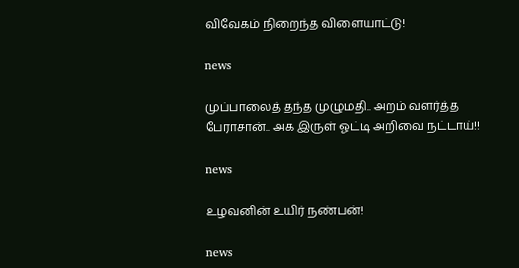விவேகம் நிறைந்த விளையாட்டு!

news

முப்பாலைத் தந்த முழுமதி.. அறம் வளர்த்த பேராசான்.. அக இருள் ஓட்டி அறிவை நட்டாய்!!

news

உழவனின் உயிர் நண்பன்!

news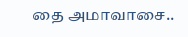தை அமாவாசை..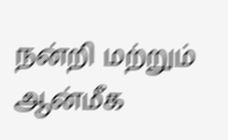நன்றி மற்றும் ஆன்மீக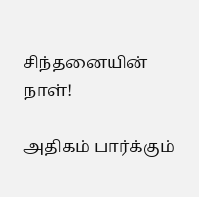சிந்தனையின் நாள்!

அதிகம் பார்க்கும்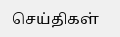செய்திகள்